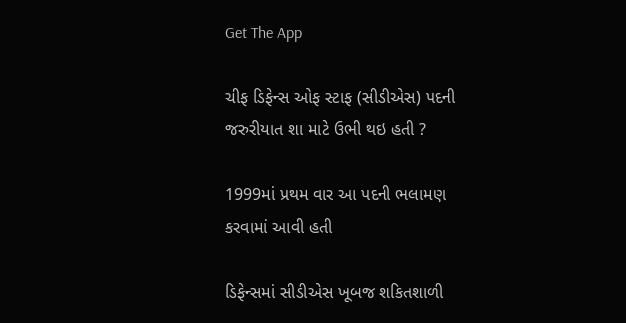Get The App

ચીફ ડિફેન્સ ઓફ સ્ટાફ (સીડીએસ) પદની જરુરીયાત શા માટે ઉભી થઇ હતી ?

1999માં પ્રથમ વાર આ પદની ભલામણ કરવામાં આવી હતી

ડિફેન્સમાં સીડીએસ ખૂબજ શકિતશાળી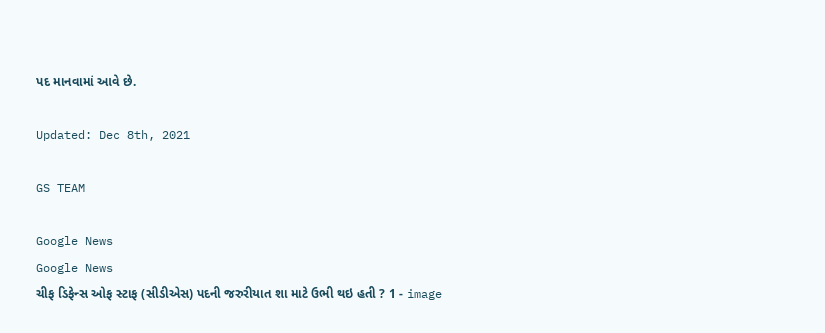પદ માનવામાં આવે છે.

Updated: Dec 8th, 2021

GS TEAM

Google News
Google News
ચીફ ડિફેન્સ ઓફ સ્ટાફ (સીડીએસ) પદની જરુરીયાત શા માટે ઉભી થઇ હતી ? 1 - image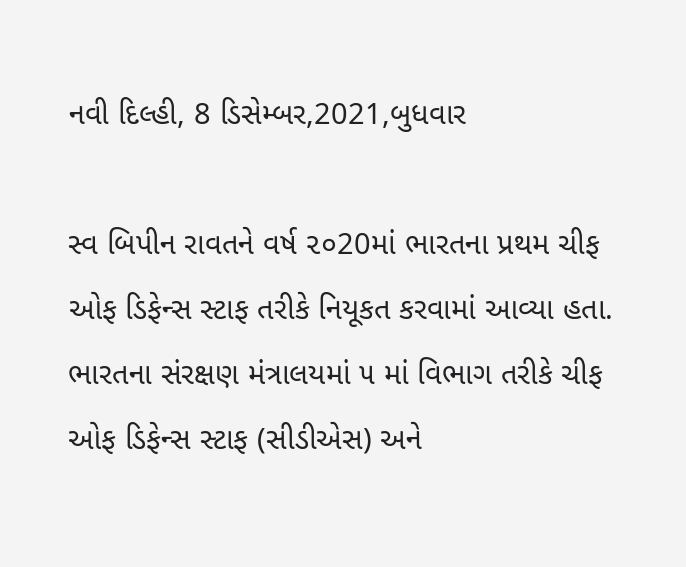નવી દિલ્હી, 8 ડિસેમ્બર,2021,બુધવાર

સ્વ બિપીન રાવતને વર્ષ ૨૦20માં ભારતના પ્રથમ ચીફ ઓફ ડિફેન્સ સ્ટાફ તરીકે નિયૂકત કરવામાં આવ્યા હતા. ભારતના સંરક્ષણ મંત્રાલયમાં ૫ માં વિભાગ તરીકે ચીફ ઓફ ડિફેન્સ સ્ટાફ (સીડીએસ) અને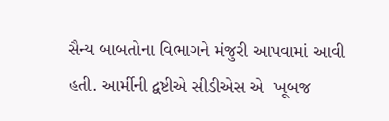સૈન્ય બાબતોના વિભાગને મંજુરી આપવામાં આવી હતી. આર્મીની દ્વષ્ટીએ સીડીએસ એ  ખૂબજ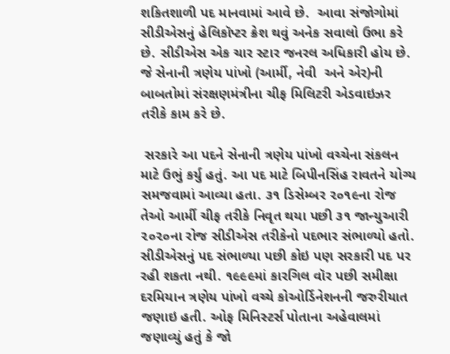શકિતશાળી પદ માનવામાં આવે છે.  આવા સંજોગોમાં સીડીએસનું હેલિકૉપ્ટર ક્રેશ થવું અનેક સવાલો ઉભા કરે છે. સીડીએસ એક ચાર સ્ટાર જનરલ અધિકારી હોય છે. જે સેનાની ત્રણેય પાંખો (આર્મી, નેવી  અને એર)ની બાબતોમાં સંરક્ષણમંત્રીના ચીફ મિલિટરી એડવાઇઝર તરીકે કામ કરે છે.

 સરકારે આ પદને સેનાની ત્રણેય પાંખો વચ્ચેના સંકલન માટે ઉભું કર્યુ હતું. આ પદ માટે બિપીનસિંહ રાવતને યોગ્ય સમજવામાં આવ્યા હતા. ૩૧ ડિસેમ્બર ૨૦૧૯ના રોજ તેઓ આર્મી ચીફ તરીકે નિવૃત થયા પછી ૩૧ જાન્યુઆરી ૨૦૨૦ના રોજ સીડીએસ તરીકેનો પદભાર સંભાળ્યો હતો. સીડીએસનું પદ સંભાળ્યા પછી કોઇ પણ સરકારી પદ પર રહી શકતા નથી. ૧૯૯૯માં કારગિલ વૉર પછી સમીક્ષા દરમિયાન ત્રણેય પાંખો વચ્ચે કોઓર્ડિનેશનની જરુરીયાત જણાઇ હતી. ઓફ મિનિસ્ટર્સ પોતાના અહેવાલમાં જણાવ્યું હતું કે જો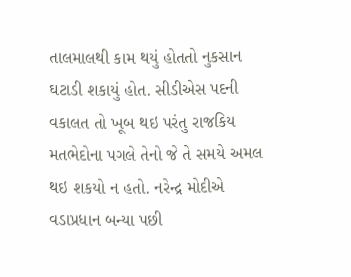તાલમાલથી કામ થયું હોતતો નુકસાન ઘટાડી શકાયું હોત. સીડીએસ પદની વકાલત તો ખૂબ થઇ પરંતુ રાજકિય મતભેદોના પગલે તેનો જે તે સમયે અમલ થઇ શકયો ન હતો. નરેન્દ્ર મોદીએ વડાપ્રધાન બન્યા પછી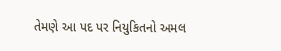તેમણે આ પદ પર નિયુકિતનો અમલ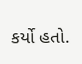કર્યો હતો.